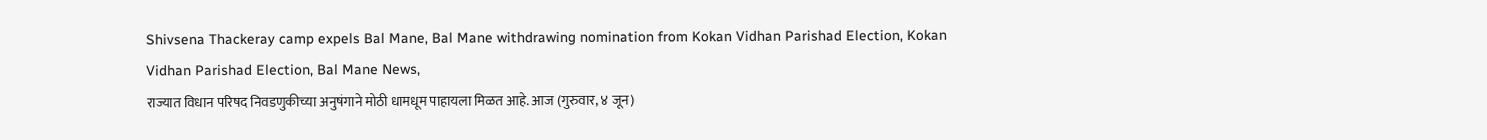Shivsena Thackeray camp expels Bal Mane, Bal Mane withdrawing nomination from Kokan Vidhan Parishad Election, Kokan Vidhan Parishad Election, Bal Mane News,
राज्यात विधान परिषद निवडणुकीच्या अनुषंगाने मोठी धामधूम पाहायला मिळत आहे. आज (गुरुवार, ४ जून)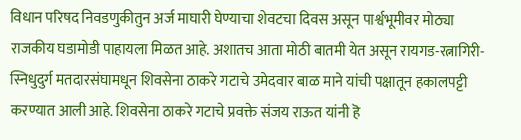विधान परिषद निवडणुकीतुन अर्ज माघारी घेण्याचा शेवटचा दिवस असून पार्श्वभूमीवर मोठ्या राजकीय घडामोडी पाहायला मिळत आहे. अशातच आता मोठी बातमी येत असून रायगड-रत्नागिरी-स्निधुदुर्ग मतदारसंघामधून शिवसेना ठाकरे गटाचे उमेदवार बाळ माने यांची पक्षातून हकालपट्टी करण्यात आली आहे. शिवसेना ठाकरे गटाचे प्रवक्ते संजय राऊत यांनी हॆ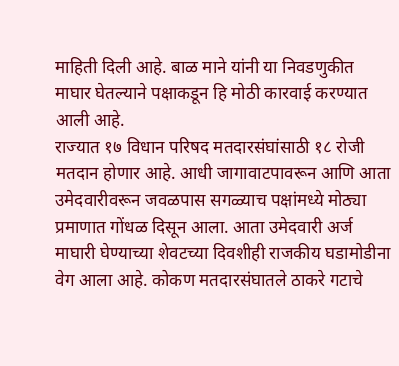माहिती दिली आहे. बाळ माने यांनी या निवडणुकीत माघार घेतल्याने पक्षाकडून हि मोठी कारवाई करण्यात आली आहे.
राज्यात १७ विधान परिषद मतदारसंघांसाठी १८ रोजी मतदान होणार आहे. आधी जागावाटपावरून आणि आता उमेदवारीवरून जवळपास सगळ्याच पक्षांमध्ये मोठ्या प्रमाणात गोंधळ दिसून आला. आता उमेदवारी अर्ज माघारी घेण्याच्या शेवटच्या दिवशीही राजकीय घडामोडीना वेग आला आहे. कोकण मतदारसंघातले ठाकरे गटाचे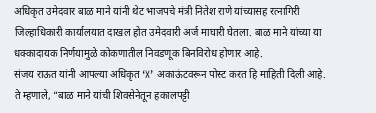अधिकृत उमेदवार बाळ माने यांनी थेट भाजपचे मंत्री नितेश राणे यांच्यासह रत्नागिरी जिल्हाधिकारी कार्यालयात दाखल होत उमेदवारी अर्ज माघारी घेतला. बाळ माने यांच्या या धक्कादायक निर्णयामुळे कोकणातील निवडणूक बिनविरोध होणार आहे.
संजय राऊत यांनी आपल्या अधिकृत ‘X’ अकाऊंटवरून पोस्ट करत हि माहिती दिली आहे. ते म्हणाले, “बाळ माने यांची शिवसेनेतून हकालपट्टी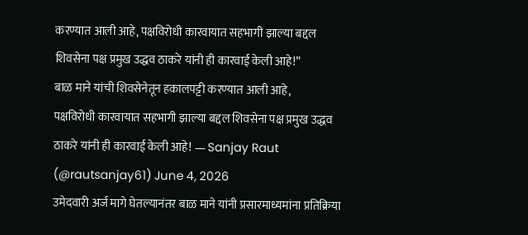करण्यात आली आहे, पक्षविरोधी कारवायात सहभागी झाल्या बद्दल शिवसेना पक्ष प्रमुख उद्धव ठाकरे यांनी ही कारवाई केली आहे!”
बाळ माने यांची शिवसेनेतून हकालपट्टी करण्यात आली आहे,
पक्षविरोधी कारवायात सहभागी झाल्या बद्दल शिवसेना पक्ष प्रमुख उद्धव ठाकरे यांनी ही कारवाई केली आहे! — Sanjay Raut (@rautsanjay61) June 4, 2026
उमेदवारी अर्ज मागे घेतल्यानंतर बाळ माने यांनी प्रसारमाध्यमांना प्रतिक्रिया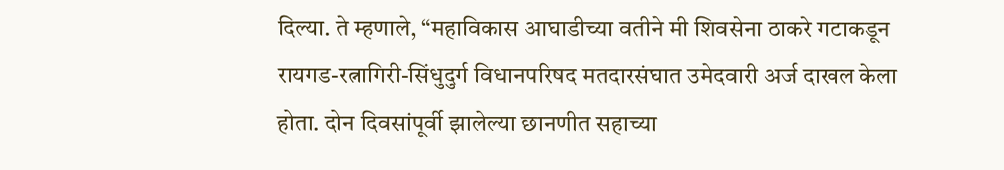दिल्या. ते म्हणाले, “महाविकास आघाडीच्या वतीने मी शिवसेना ठाकरे गटाकडून रायगड-रत्नागिरी-सिंधुदुर्ग विधानपरिषद मतदारसंघात उमेदवारी अर्ज दाखल केला होता. दोन दिवसांपूर्वी झालेल्या छानणीत सहाच्या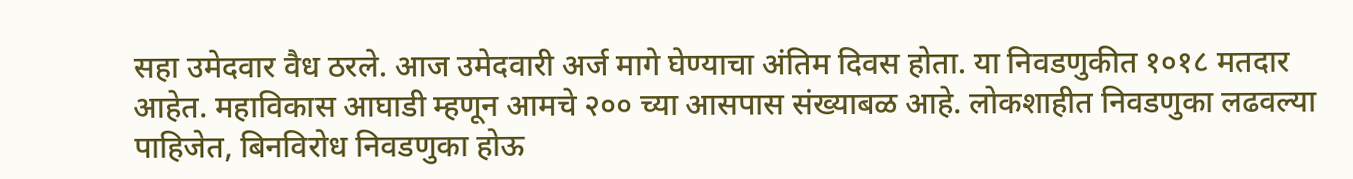सहा उमेदवार वैध ठरले. आज उमेदवारी अर्ज मागे घेण्याचा अंतिम दिवस होता. या निवडणुकीत १०१८ मतदार आहेत. महाविकास आघाडी म्हणून आमचे २०० च्या आसपास संख्याबळ आहे. लोकशाहीत निवडणुका लढवल्या पाहिजेत, बिनविरोध निवडणुका होऊ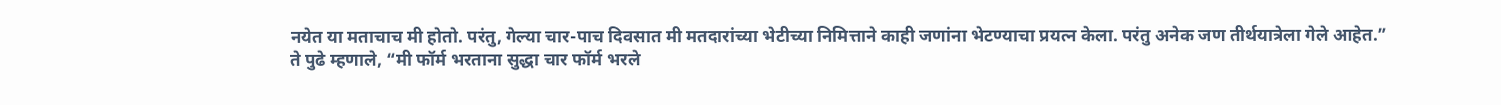नयेत या मताचाच मी होतो. परंतु, गेल्या चार-पाच दिवसात मी मतदारांच्या भेटीच्या निमित्ताने काही जणांना भेटण्याचा प्रयत्न केला. परंतु अनेक जण तीर्थयात्रेला गेले आहेत.”
ते पुढे म्हणाले, “मी फॉर्म भरताना सुद्धा चार फॉर्म भरले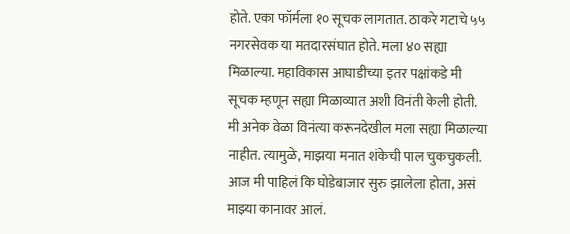होते. एका फॉर्मला १० सूचक लागतात. ठाकरे गटाचे ५५ नगरसेवक या मतदारसंघात होते. मला ४० सह्या मिळाल्या. महाविकास आघाडीच्या इतर पक्षांकडे मी सूचक म्हणून सह्या मिळाव्यात अशी विनंती केली होती. मी अनेक वेळा विनंत्या करूनदेखील मला सह्या मिळाल्या नाहीत. त्यामुळे, माझया मनात शंकेची पाल चुकचुकली. आज मी पाहिलं कि घोडेबाजार सुरु झालेला होता, असं माझ्या कानावर आलं.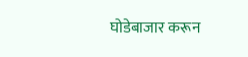घोडेबाजार करून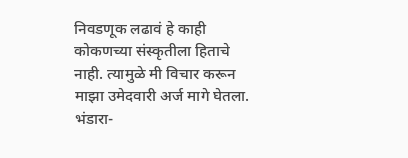निवडणूक लढावं हे काही कोकणच्या संस्कृतीला हिताचे नाही. त्यामुळे मी विचार करून माझा उमेदवारी अर्ज मागे घेतला.
भंडारा-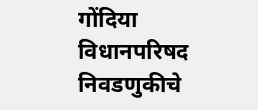गोंदिया विधानपरिषद निवडणुकीचे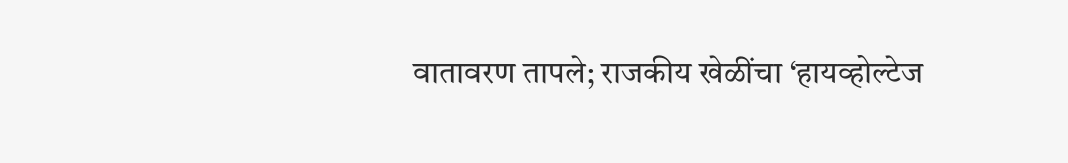वातावरण तापले; राजकीय खेळींचा ‘हायव्होल्टेज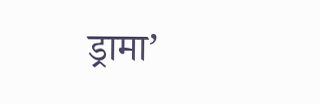ड्रामा’